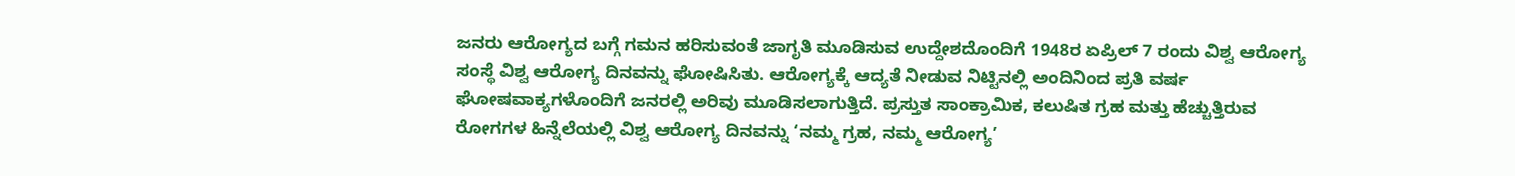ಜನರು ಆರೋಗ್ಯದ ಬಗ್ಗೆ ಗಮನ ಹರಿಸುವಂತೆ ಜಾಗೃತಿ ಮೂಡಿಸುವ ಉದ್ದೇಶದೊಂದಿಗೆ 1948ರ ಏಪ್ರಿಲ್ 7 ರಂದು ವಿಶ್ವ ಆರೋಗ್ಯ ಸಂಸ್ಥೆ ವಿಶ್ವ ಆರೋಗ್ಯ ದಿನವನ್ನು ಘೋಷಿಸಿತು. ಆರೋಗ್ಯಕ್ಕೆ ಆದ್ಯತೆ ನೀಡುವ ನಿಟ್ಟಿನಲ್ಲಿ ಅಂದಿನಿಂದ ಪ್ರತಿ ವರ್ಷ ಘೋಷವಾಕ್ಯಗಳೊಂದಿಗೆ ಜನರಲ್ಲಿ ಅರಿವು ಮೂಡಿಸಲಾಗುತ್ತಿದೆ. ಪ್ರಸ್ತುತ ಸಾಂಕ್ರಾಮಿಕ, ಕಲುಷಿತ ಗ್ರಹ ಮತ್ತು ಹೆಚ್ಚುತ್ತಿರುವ ರೋಗಗಳ ಹಿನ್ನೆಲೆಯಲ್ಲಿ ವಿಶ್ವ ಆರೋಗ್ಯ ದಿನವನ್ನು ‘ನಮ್ಮ ಗ್ರಹ, ನಮ್ಮ ಆರೋಗ್ಯ’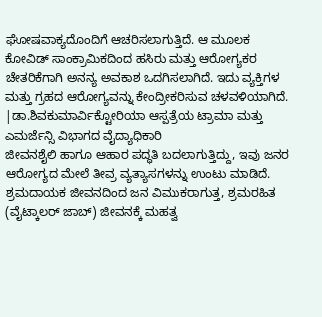ಘೋಷವಾಕ್ಯದೊಂದಿಗೆ ಆಚರಿಸಲಾಗುತ್ತಿದೆ. ಆ ಮೂಲಕ ಕೋವಿಡ್ ಸಾಂಕ್ರಾಮಿಕದಿಂದ ಹಸಿರು ಮತ್ತು ಆರೋಗ್ಯಕರ ಚೇತರಿಕೆಗಾಗಿ ಅನನ್ಯ ಅವಕಾಶ ಒದಗಿಸಲಾಗಿದೆ. ಇದು ವ್ಯಕ್ತಿಗಳ ಮತ್ತು ಗ್ರಹದ ಆರೋಗ್ಯವನ್ನು ಕೇಂದ್ರೀಕರಿಸುವ ಚಳವಳಿಯಾಗಿದೆ.
|ಡಾ.ಶಿವಕುಮಾರ್ವಿಕ್ಟೋರಿಯಾ ಆಸ್ಪತ್ರೆಯ ಟ್ರಾಮಾ ಮತ್ತು ಎಮರ್ಜೆನ್ಸಿ ವಿಭಾಗದ ವೈದ್ಯಾಧಿಕಾರಿ
ಜೀವನಶೈಲಿ ಹಾಗೂ ಆಹಾರ ಪದ್ಧತಿ ಬದಲಾಗುತ್ತಿದ್ದು, ಇವು ಜನರ ಆರೋಗ್ಯದ ಮೇಲೆ ತೀವ್ರ ವ್ಯತ್ಯಾಸಗಳನ್ನು ಉಂಟು ಮಾಡಿದೆ. ಶ್ರಮದಾಯಕ ಜೀವನದಿಂದ ಜನ ವಿಮುಕರಾಗುತ್ತ, ಶ್ರಮರಹಿತ (ವೈಟ್ಕಾಲರ್ ಜಾಬ್) ಜೀವನಕ್ಕೆ ಮಹತ್ವ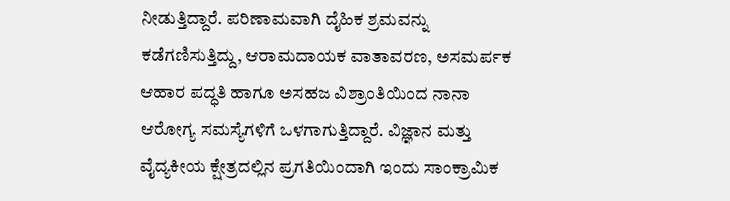ನೀಡುತ್ತಿದ್ದಾರೆ. ಪರಿಣಾಮವಾಗಿ ದೈಹಿಕ ಶ್ರಮವನ್ನು ಕಡೆಗಣಿಸುತ್ತಿದ್ದು, ಆರಾಮದಾಯಕ ವಾತಾವರಣ, ಅಸಮರ್ಪಕ ಆಹಾರ ಪದ್ಧತಿ ಹಾಗೂ ಅಸಹಜ ವಿಶ್ರಾಂತಿಯಿಂದ ನಾನಾ ಆರೋಗ್ಯ ಸಮಸ್ಯೆಗಳಿಗೆ ಒಳಗಾಗುತ್ತಿದ್ದಾರೆ. ವಿಜ್ಞಾನ ಮತ್ತು ವೈದ್ಯಕೀಯ ಕ್ಷೇತ್ರದಲ್ಲಿನ ಪ್ರಗತಿಯಿಂದಾಗಿ ಇಂದು ಸಾಂಕ್ರಾಮಿಕ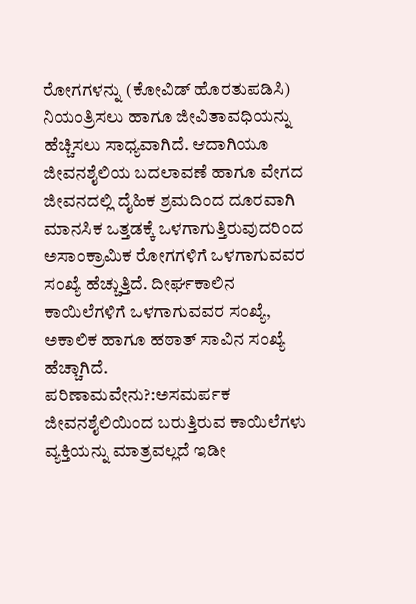ರೋಗಗಳನ್ನು (ಕೋವಿಡ್ ಹೊರತುಪಡಿಸಿ) ನಿಯಂತ್ರಿಸಲು ಹಾಗೂ ಜೀವಿತಾವಧಿಯನ್ನು ಹೆಚ್ಚಿಸಲು ಸಾಧ್ಯವಾಗಿದೆ. ಆದಾಗಿಯೂ ಜೀವನಶೈಲಿಯ ಬದಲಾವಣೆ ಹಾಗೂ ವೇಗದ ಜೀವನದಲ್ಲಿ ದೈಹಿಕ ಶ್ರಮದಿಂದ ದೂರವಾಗಿ ಮಾನಸಿಕ ಒತ್ತಡಕ್ಕೆ ಒಳಗಾಗುತ್ತಿರುವುದರಿಂದ ಅಸಾಂಕ್ರಾಮಿಕ ರೋಗಗಳಿಗೆ ಒಳಗಾಗುವವರ ಸಂಖ್ಯೆ ಹೆಚ್ಚುತ್ತಿದೆ. ದೀರ್ಘಕಾಲಿನ ಕಾಯಿಲೆಗಳಿಗೆ ಒಳಗಾಗುವವರ ಸಂಖ್ಯೆ, ಅಕಾಲಿಕ ಹಾಗೂ ಹಠಾತ್ ಸಾವಿನ ಸಂಖ್ಯೆ ಹೆಚ್ಚಾಗಿದೆ.
ಪರಿಣಾಮವೇನು?:ಅಸಮರ್ಪಕ ಜೀವನಶೈಲಿಯಿಂದ ಬರುತ್ತಿರುವ ಕಾಯಿಲೆಗಳು ವ್ಯಕ್ತಿಯನ್ನು ಮಾತ್ರವಲ್ಲದೆ ಇಡೀ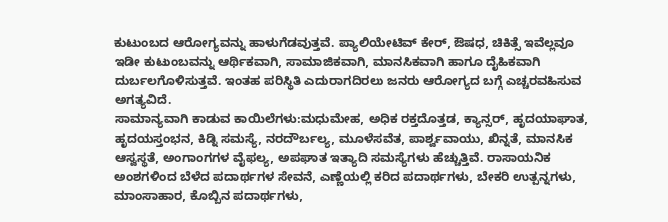ಕುಟುಂಬದ ಆರೋಗ್ಯವನ್ನು ಹಾಳುಗೆಡವುತ್ತವೆ. ಪ್ಯಾಲಿಯೇಟಿವ್ ಕೇರ್, ಔಷಧ, ಚಿಕಿತ್ಸೆ ಇವೆಲ್ಲವೂ ಇಡೀ ಕುಟುಂಬವನ್ನು ಆರ್ಥಿಕವಾಗಿ, ಸಾಮಾಜಿಕವಾಗಿ, ಮಾನಸಿಕವಾಗಿ ಹಾಗೂ ದೈಹಿಕವಾಗಿ ದುರ್ಬಲಗೊಳಿಸುತ್ತವೆ. ಇಂತಹ ಪರಿಸ್ಥಿತಿ ಎದುರಾಗದಿರಲು ಜನರು ಆರೋಗ್ಯದ ಬಗ್ಗೆ ಎಚ್ಚರವಹಿಸುವ ಅಗತ್ಯವಿದೆ.
ಸಾಮಾನ್ಯವಾಗಿ ಕಾಡುವ ಕಾಯಿಲೆಗಳು:ಮಧುಮೇಹ, ಅಧಿಕ ರಕ್ತದೊತ್ತಡ, ಕ್ಯಾನ್ಸರ್, ಹೃದಯಾಘಾತ, ಹೃದಯಸ್ತಂಭನ, ಕಿಡ್ನಿ ಸಮಸ್ಯೆ, ನರದೌರ್ಬಲ್ಯ, ಮೂಳೆಸವೆತ, ಪಾರ್ಶ್ವವಾಯು, ಖಿನ್ನತೆ, ಮಾನಸಿಕ ಆಸ್ವಸ್ಥತೆ, ಅಂಗಾಂಗಗಳ ವೈಫಲ್ಯ, ಅಪಘಾತ ಇತ್ಯಾದಿ ಸಮಸ್ಯೆಗಳು ಹೆಚ್ಚುತ್ತಿವೆ. ರಾಸಾಯನಿಕ ಅಂಶಗಳಿಂದ ಬೆಳೆದ ಪದಾರ್ಥಗಳ ಸೇವನೆ, ಎಣ್ಣೆಯಲ್ಲಿ ಕರಿದ ಪದಾರ್ಥಗಳು, ಬೇಕರಿ ಉತ್ಪನ್ನಗಳು, ಮಾಂಸಾಹಾರ, ಕೊಬ್ಬಿನ ಪದಾರ್ಥಗಳು,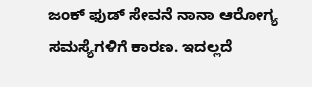ಜಂಕ್ ಫುಡ್ ಸೇವನೆ ನಾನಾ ಆರೋಗ್ಯ ಸಮಸ್ಯೆಗಳಿಗೆ ಕಾರಣ. ಇದಲ್ಲದೆ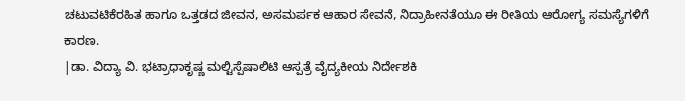ಚಟುವಟಿಕೆರಹಿತ ಹಾಗೂ ಒತ್ತಡದ ಜೀವನ, ಅಸಮರ್ಪಕ ಆಹಾರ ಸೇವನೆ, ನಿದ್ರಾಹೀನತೆಯೂ ಈ ರೀತಿಯ ಆರೋಗ್ಯ ಸಮಸ್ಯೆಗಳಿಗೆ ಕಾರಣ.
|ಡಾ. ವಿದ್ಯಾ ವಿ. ಭಟ್ರಾಧಾಕೃಷ್ಣ ಮಲ್ಟಿಸ್ಪೆಷಾಲಿಟಿ ಆಸ್ಪತ್ರೆ ವೈದ್ಯಕೀಯ ನಿರ್ದೇಶಕಿ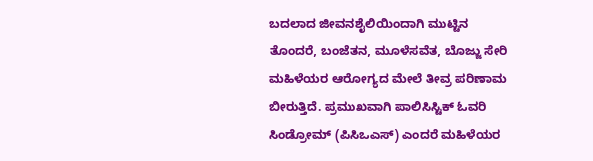ಬದಲಾದ ಜೀವನಶೈಲಿಯಿಂದಾಗಿ ಮುಟ್ಟಿನ ತೊಂದರೆ, ಬಂಜೆತನ, ಮೂಳೆಸವೆತ, ಬೊಜ್ಜು ಸೇರಿ ಮಹಿಳೆಯರ ಆರೋಗ್ಯದ ಮೇಲೆ ತೀವ್ರ ಪರಿಣಾಮ ಬೀರುತ್ತಿದೆ. ಪ್ರಮುಖವಾಗಿ ಪಾಲಿಸಿಸ್ಟಿಕ್ ಓವರಿ ಸಿಂಡ್ರೋಮ್ (ಪಿಸಿಒಎಸ್) ಎಂದರೆ ಮಹಿಳೆಯರ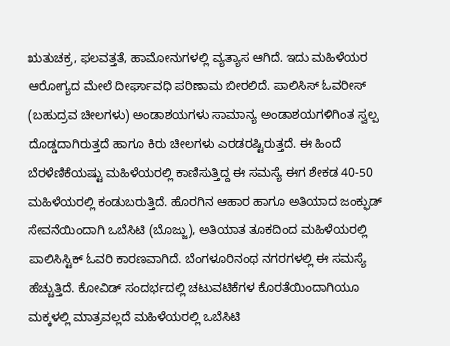ಋತುಚಕ್ರ, ಫಲವತ್ತತೆ, ಹಾಮೋನುಗಳಲ್ಲಿ ವ್ಯತ್ಯಾಸ ಆಗಿದೆ. ಇದು ಮಹಿಳೆಯರ ಆರೋಗ್ಯದ ಮೇಲೆ ದೀರ್ಘಾವಧಿ ಪರಿಣಾಮ ಬೀರಲಿದೆ. ಪಾಲಿಸಿಸ್ ಓವರೀಸ್ (ಬಹುದ್ರವ ಚೀಲಗಳು) ಅಂಡಾಶಯಗಳು ಸಾಮಾನ್ಯ ಅಂಡಾಶಯಗಳಿಗಿಂತ ಸ್ವಲ್ಪ ದೊಡ್ಡದಾಗಿರುತ್ತದೆ ಹಾಗೂ ಕಿರು ಚೀಲಗಳು ಎರಡರಷ್ಟಿರುತ್ತದೆ. ಈ ಹಿಂದೆ ಬೆರಳೆಣಿಕೆಯಷ್ಟು ಮಹಿಳೆಯರಲ್ಲಿ ಕಾಣಿಸುತ್ತಿದ್ದ ಈ ಸಮಸ್ಯೆ ಈಗ ಶೇಕಡ 40-50 ಮಹಿಳೆಯರಲ್ಲಿ ಕಂಡುಬರುತ್ತಿದೆ. ಹೊರಗಿನ ಆಹಾರ ಹಾಗೂ ಅತಿಯಾದ ಜಂಕ್ಫುಡ್ ಸೇವನೆಯಿಂದಾಗಿ ಒಬೆಸಿಟಿ (ಬೊಜ್ಜು), ಅತಿಯಾತ ತೂಕದಿಂದ ಮಹಿಳೆಯರಲ್ಲಿ ಪಾಲಿಸಿಸ್ಟಿಕ್ ಓವರಿ ಕಾರಣವಾಗಿದೆ. ಬೆಂಗಳೂರಿನಂಥ ನಗರಗಳಲ್ಲಿ ಈ ಸಮಸ್ಯೆ ಹೆಚ್ಚುತ್ತಿದೆ. ಕೋವಿಡ್ ಸಂದರ್ಭದಲ್ಲಿ ಚಟುವಟಿಕೆಗಳ ಕೊರತೆಯಿಂದಾಗಿಯೂ ಮಕ್ಕಳಲ್ಲಿ ಮಾತ್ರವಲ್ಲದೆ ಮಹಿಳೆಯರಲ್ಲಿ ಒಬೆಸಿಟಿ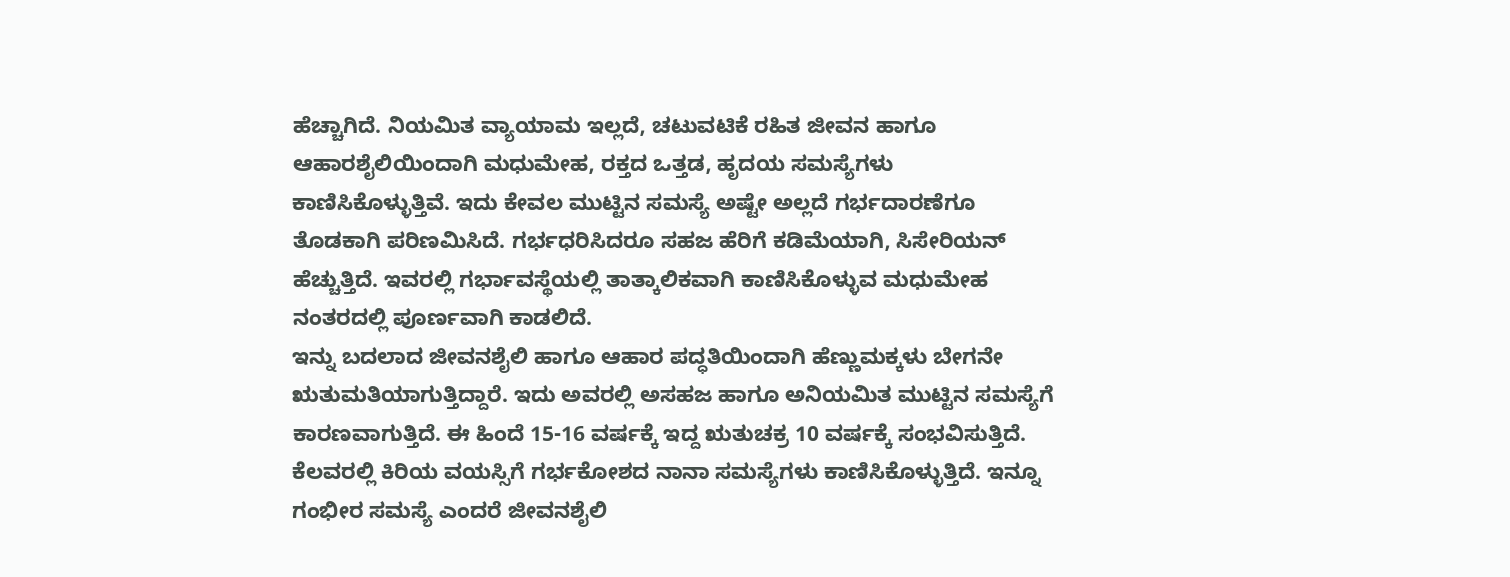ಹೆಚ್ಚಾಗಿದೆ. ನಿಯಮಿತ ವ್ಯಾಯಾಮ ಇಲ್ಲದೆ, ಚಟುವಟಿಕೆ ರಹಿತ ಜೀವನ ಹಾಗೂ ಆಹಾರಶೈಲಿಯಿಂದಾಗಿ ಮಧುಮೇಹ, ರಕ್ತದ ಒತ್ತಡ, ಹೃದಯ ಸಮಸ್ಯೆಗಳು ಕಾಣಿಸಿಕೊಳ್ಳುತ್ತಿವೆ. ಇದು ಕೇವಲ ಮುಟ್ಟಿನ ಸಮಸ್ಯೆ ಅಷ್ಟೇ ಅಲ್ಲದೆ ಗರ್ಭದಾರಣೆಗೂ ತೊಡಕಾಗಿ ಪರಿಣಮಿಸಿದೆ. ಗರ್ಭಧರಿಸಿದರೂ ಸಹಜ ಹೆರಿಗೆ ಕಡಿಮೆಯಾಗಿ, ಸಿಸೇರಿಯನ್ ಹೆಚ್ಚುತ್ತಿದೆ. ಇವರಲ್ಲಿ ಗರ್ಭಾವಸ್ಥೆಯಲ್ಲಿ ತಾತ್ಕಾಲಿಕವಾಗಿ ಕಾಣಿಸಿಕೊಳ್ಳುವ ಮಧುಮೇಹ ನಂತರದಲ್ಲಿ ಪೂರ್ಣವಾಗಿ ಕಾಡಲಿದೆ.
ಇನ್ನು ಬದಲಾದ ಜೀವನಶೈಲಿ ಹಾಗೂ ಆಹಾರ ಪದ್ಧತಿಯಿಂದಾಗಿ ಹೆಣ್ಣುಮಕ್ಕಳು ಬೇಗನೇ ಋತುಮತಿಯಾಗುತ್ತಿದ್ದಾರೆ. ಇದು ಅವರಲ್ಲಿ ಅಸಹಜ ಹಾಗೂ ಅನಿಯಮಿತ ಮುಟ್ಟಿನ ಸಮಸ್ಯೆಗೆ ಕಾರಣವಾಗುತ್ತಿದೆ. ಈ ಹಿಂದೆ 15-16 ವರ್ಷಕ್ಕೆ ಇದ್ದ ಋತುಚಕ್ರ 10 ವರ್ಷಕ್ಕೆ ಸಂಭವಿಸುತ್ತಿದೆ. ಕೆಲವರಲ್ಲಿ ಕಿರಿಯ ವಯಸ್ಸಿಗೆ ಗರ್ಭಕೋಶದ ನಾನಾ ಸಮಸ್ಯೆಗಳು ಕಾಣಿಸಿಕೊಳ್ಳುತ್ತಿದೆ. ಇನ್ನೂ ಗಂಭೀರ ಸಮಸ್ಯೆ ಎಂದರೆ ಜೀವನಶೈಲಿ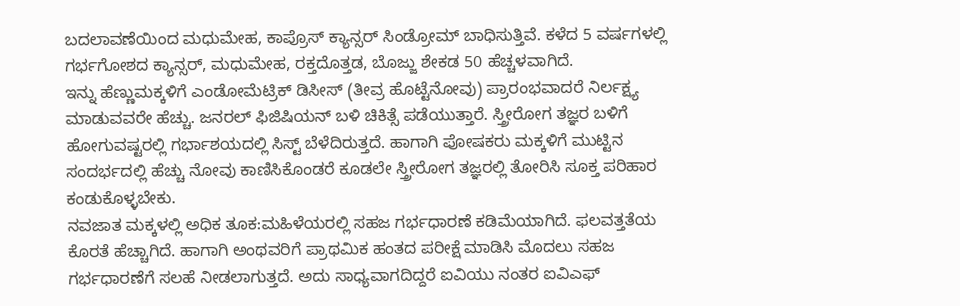ಬದಲಾವಣೆಯಿಂದ ಮಧುಮೇಹ, ಕಾಪ್ರೊಸ್ ಕ್ಯಾನ್ಸರ್ ಸಿಂಡ್ರೋಮ್ ಬಾಧಿಸುತ್ತಿವೆ. ಕಳೆದ 5 ವರ್ಷಗಳಲ್ಲಿ ಗರ್ಭಗೋಶದ ಕ್ಯಾನ್ಸರ್, ಮಧುಮೇಹ, ರಕ್ತದೊತ್ತಡ, ಬೊಜ್ಜು ಶೇಕಡ 50 ಹೆಚ್ಚಳವಾಗಿದೆ.
ಇನ್ನು ಹೆಣ್ಣುಮಕ್ಕಳಿಗೆ ಎಂಡೋಮೆಟ್ರಿಕ್ ಡಿಸೀಸ್ (ತೀವ್ರ ಹೊಟ್ಟೆನೋವು) ಪ್ರಾರಂಭವಾದರೆ ನಿರ್ಲಕ್ಷ್ಯ ಮಾಡುವವರೇ ಹೆಚ್ಚು. ಜನರಲ್ ಫಿಜಿಷಿಯನ್ ಬಳಿ ಚಿಕಿತ್ಸೆ ಪಡೆಯುತ್ತಾರೆ. ಸ್ತ್ರೀರೋಗ ತಜ್ಞರ ಬಳಿಗೆ ಹೋಗುವಷ್ಟರಲ್ಲಿ ಗರ್ಭಾಶಯದಲ್ಲಿ ಸಿಸ್ಟ್ ಬೆಳೆದಿರುತ್ತದೆ. ಹಾಗಾಗಿ ಪೋಷಕರು ಮಕ್ಕಳಿಗೆ ಮುಟ್ಟಿನ ಸಂದರ್ಭದಲ್ಲಿ ಹೆಚ್ಚು ನೋವು ಕಾಣಿಸಿಕೊಂಡರೆ ಕೂಡಲೇ ಸ್ತ್ರೀರೋಗ ತಜ್ಞರಲ್ಲಿ ತೋರಿಸಿ ಸೂಕ್ತ ಪರಿಹಾರ ಕಂಡುಕೊಳ್ಳಬೇಕು.
ನವಜಾತ ಮಕ್ಕಳಲ್ಲಿ ಅಧಿಕ ತೂಕ:ಮಹಿಳೆಯರಲ್ಲಿ ಸಹಜ ಗರ್ಭಧಾರಣೆ ಕಡಿಮೆಯಾಗಿದೆ. ಫಲವತ್ತತೆಯ ಕೊರತೆ ಹೆಚ್ಚಾಗಿದೆ. ಹಾಗಾಗಿ ಅಂಥವರಿಗೆ ಪ್ರಾಥಮಿಕ ಹಂತದ ಪರೀಕ್ಷೆ ಮಾಡಿಸಿ ಮೊದಲು ಸಹಜ ಗರ್ಭಧಾರಣೆಗೆ ಸಲಹೆ ನೀಡಲಾಗುತ್ತದೆ. ಅದು ಸಾಧ್ಯವಾಗದಿದ್ದರೆ ಐವಿಯು ನಂತರ ಐವಿಎಫ್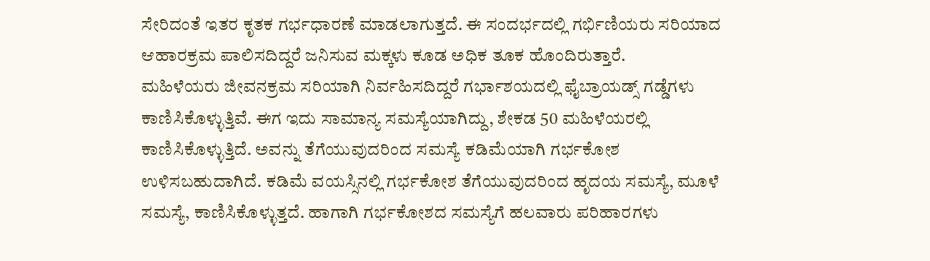ಸೇರಿದಂತೆ ಇತರ ಕೃತಕ ಗರ್ಭಧಾರಣೆ ಮಾಡಲಾಗುತ್ತದೆ. ಈ ಸಂದರ್ಭದಲ್ಲಿ ಗರ್ಭಿಣಿಯರು ಸರಿಯಾದ ಆಹಾರಕ್ರಮ ಪಾಲಿಸದಿದ್ದರೆ ಜನಿಸುವ ಮಕ್ಕಳು ಕೂಡ ಅಧಿಕ ತೂಕ ಹೊಂದಿರುತ್ತಾರೆ.
ಮಹಿಳೆಯರು ಜೀವನಕ್ರಮ ಸರಿಯಾಗಿ ನಿರ್ವಹಿಸದಿದ್ದರೆ ಗರ್ಭಾಶಯದಲ್ಲಿ ಫೈಬ್ರಾಯಡ್ಸ್ ಗಡ್ಡೆಗಳು ಕಾಣಿಸಿಕೊಳ್ಳುತ್ತಿವೆ. ಈಗ ಇದು ಸಾಮಾನ್ಯ ಸಮಸ್ಯೆಯಾಗಿದ್ದು, ಶೇಕಡ 50 ಮಹಿಳೆಯರಲ್ಲಿ ಕಾಣಿಸಿಕೊಳ್ಳುತ್ತಿದೆ. ಅವನ್ನು ತೆಗೆಯುವುದರಿಂದ ಸಮಸ್ಯೆ ಕಡಿಮೆಯಾಗಿ ಗರ್ಭಕೋಶ ಉಳಿಸಬಹುದಾಗಿದೆ. ಕಡಿಮೆ ವಯಸ್ಸಿನಲ್ಲಿ ಗರ್ಭಕೋಶ ತೆಗೆಯುವುದರಿಂದ ಹೃದಯ ಸಮಸ್ಯೆ, ಮೂಳೆ ಸಮಸ್ಯೆ, ಕಾಣಿಸಿಕೊಳ್ಳುತ್ತದೆ. ಹಾಗಾಗಿ ಗರ್ಭಕೋಶದ ಸಮಸ್ಯೆಗೆ ಹಲವಾರು ಪರಿಹಾರಗಳು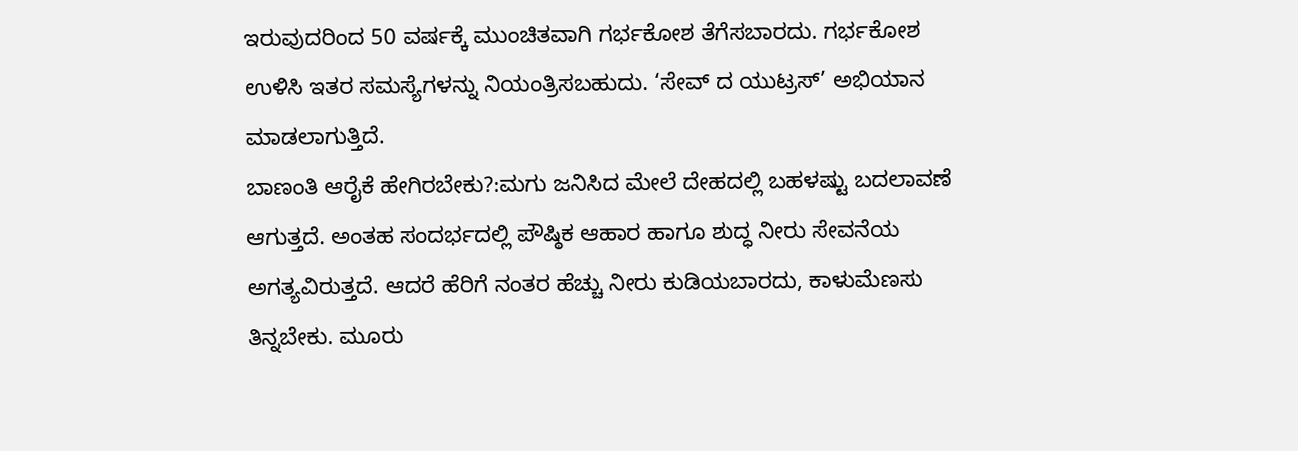ಇರುವುದರಿಂದ 50 ವರ್ಷಕ್ಕೆ ಮುಂಚಿತವಾಗಿ ಗರ್ಭಕೋಶ ತೆಗೆಸಬಾರದು. ಗರ್ಭಕೋಶ ಉಳಿಸಿ ಇತರ ಸಮಸ್ಯೆಗಳನ್ನು ನಿಯಂತ್ರಿಸಬಹುದು. ‘ಸೇವ್ ದ ಯುಟ್ರಸ್’ ಅಭಿಯಾನ ಮಾಡಲಾಗುತ್ತಿದೆ.
ಬಾಣಂತಿ ಆರೈಕೆ ಹೇಗಿರಬೇಕು?:ಮಗು ಜನಿಸಿದ ಮೇಲೆ ದೇಹದಲ್ಲಿ ಬಹಳಷ್ಟು ಬದಲಾವಣೆ ಆಗುತ್ತದೆ. ಅಂತಹ ಸಂದರ್ಭದಲ್ಲಿ ಪೌಷ್ಠಿಕ ಆಹಾರ ಹಾಗೂ ಶುದ್ಧ ನೀರು ಸೇವನೆಯ ಅಗತ್ಯವಿರುತ್ತದೆ. ಆದರೆ ಹೆರಿಗೆ ನಂತರ ಹೆಚ್ಚು ನೀರು ಕುಡಿಯಬಾರದು, ಕಾಳುಮೆಣಸು ತಿನ್ನಬೇಕು. ಮೂರು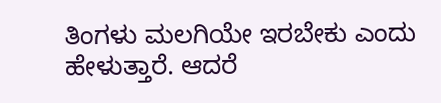ತಿಂಗಳು ಮಲಗಿಯೇ ಇರಬೇಕು ಎಂದು ಹೇಳುತ್ತಾರೆ. ಆದರೆ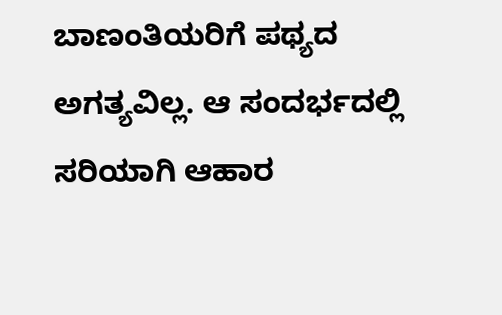ಬಾಣಂತಿಯರಿಗೆ ಪಥ್ಯದ ಅಗತ್ಯವಿಲ್ಲ. ಆ ಸಂದರ್ಭದಲ್ಲಿ ಸರಿಯಾಗಿ ಆಹಾರ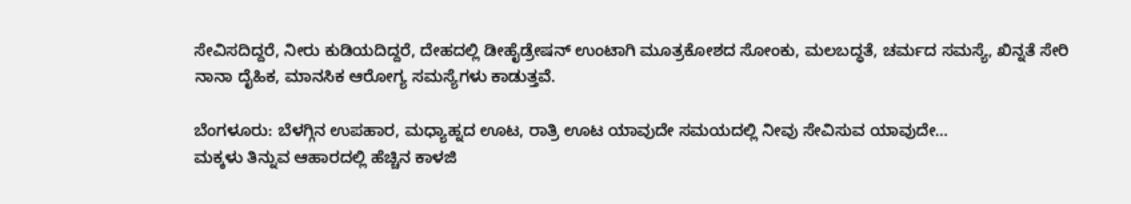ಸೇವಿಸದಿದ್ದರೆ, ನೀರು ಕುಡಿಯದಿದ್ದರೆ, ದೇಹದಲ್ಲಿ ಡೀಹೈಡ್ರೇಷನ್ ಉಂಟಾಗಿ ಮೂತ್ರಕೋಶದ ಸೋಂಕು, ಮಲಬದ್ಧತೆ, ಚರ್ಮದ ಸಮಸ್ಯೆ, ಖಿನ್ನತೆ ಸೇರಿ ನಾನಾ ದೈಹಿಕ, ಮಾನಸಿಕ ಆರೋಗ್ಯ ಸಮಸ್ಯೆಗಳು ಕಾಡುತ್ತವೆ.

ಬೆಂಗಳೂರು: ಬೆಳಗ್ಗಿನ ಉಪಹಾರ, ಮಧ್ಯಾಹ್ನದ ಊಟ, ರಾತ್ರಿ ಊಟ ಯಾವುದೇ ಸಮಯದಲ್ಲಿ ನೀವು ಸೇವಿಸುವ ಯಾವುದೇ…
ಮಕ್ಕಳು ತಿನ್ನುವ ಆಹಾರದಲ್ಲಿ ಹೆಚ್ಚಿನ ಕಾಳಜಿ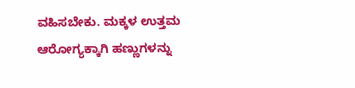ವಹಿಸಬೇಕು. ಮಕ್ಕಳ ಉತ್ತಮ ಆರೋಗ್ಯಕ್ಕಾಗಿ ಹಣ್ಣುಗಳನ್ನು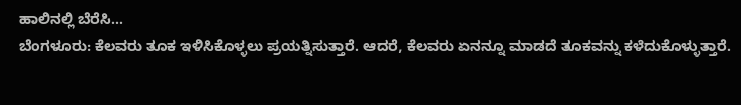ಹಾಲಿನಲ್ಲಿ ಬೆರೆಸಿ…
ಬೆಂಗಳೂರು: ಕೆಲವರು ತೂಕ ಇಳಿಸಿಕೊಳ್ಳಲು ಪ್ರಯತ್ನಿಸುತ್ತಾರೆ. ಆದರೆ, ಕೆಲವರು ಏನನ್ನೂ ಮಾಡದೆ ತೂಕವನ್ನು ಕಳೆದುಕೊಳ್ಳುತ್ತಾರೆ.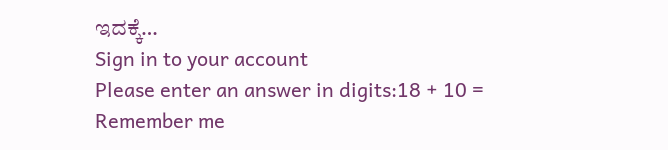ಇದಕ್ಕೆ…
Sign in to your account
Please enter an answer in digits:18 + 10 =
Remember me